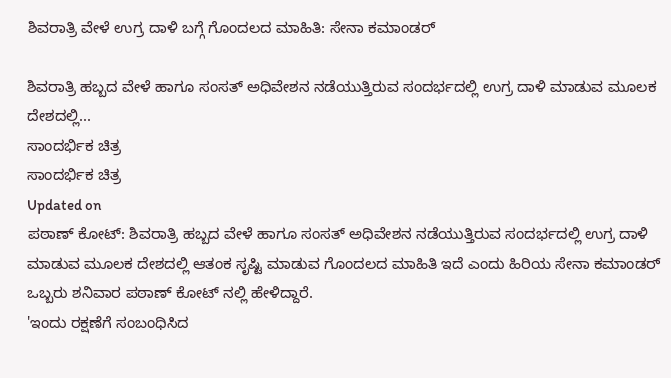ಶಿವರಾತ್ರಿ ವೇಳೆ ಉಗ್ರ ದಾಳಿ ಬಗ್ಗೆ ಗೊಂದಲದ ಮಾಹಿತಿ: ಸೇನಾ ಕಮಾಂಡರ್

ಶಿವರಾತ್ರಿ ಹಬ್ಬದ ವೇಳೆ ಹಾಗೂ ಸಂಸತ್ ಅಧಿವೇಶನ ನಡೆಯುತ್ತಿರುವ ಸಂದರ್ಭದಲ್ಲಿ ಉಗ್ರ ದಾಳಿ ಮಾಡುವ ಮೂಲಕ ದೇಶದಲ್ಲಿ...
ಸಾಂದರ್ಭಿಕ ಚಿತ್ರ
ಸಾಂದರ್ಭಿಕ ಚಿತ್ರ
Updated on
ಪಠಾಣ್ ಕೋಟ್: ಶಿವರಾತ್ರಿ ಹಬ್ಬದ ವೇಳೆ ಹಾಗೂ ಸಂಸತ್ ಅಧಿವೇಶನ ನಡೆಯುತ್ತಿರುವ ಸಂದರ್ಭದಲ್ಲಿ ಉಗ್ರ ದಾಳಿ ಮಾಡುವ ಮೂಲಕ ದೇಶದಲ್ಲಿ ಆತಂಕ ಸೃಷ್ಟಿ ಮಾಡುವ ಗೊಂದಲದ ಮಾಹಿತಿ ಇದೆ ಎಂದು ಹಿರಿಯ ಸೇನಾ ಕಮಾಂಡರ್ ಒಬ್ಬರು ಶನಿವಾರ ಪಠಾಣ್ ಕೋಟ್ ನಲ್ಲಿ ಹೇಳಿದ್ದಾರೆ.
'ಇಂದು ರಕ್ಷಣೆಗೆ ಸಂಬಂಧಿಸಿದ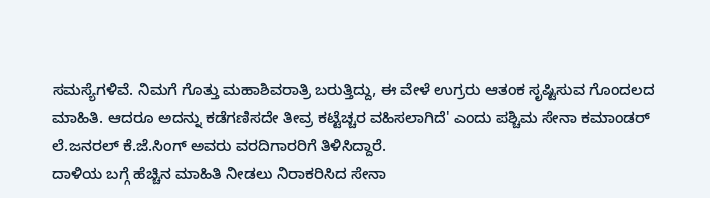ಸಮಸ್ಯೆಗಳಿವೆ. ನಿಮಗೆ ಗೊತ್ತು ಮಹಾಶಿವರಾತ್ರಿ ಬರುತ್ತಿದ್ದು, ಈ ವೇಳೆ ಉಗ್ರರು ಆತಂಕ ಸೃಷ್ಟಿಸುವ ಗೊಂದಲದ ಮಾಹಿತಿ. ಆದರೂ ಅದನ್ನು ಕಡೆಗಣಿಸದೇ ತೀವ್ರ ಕಟ್ಟೆಚ್ಚರ ವಹಿಸಲಾಗಿದೆ' ಎಂದು ಪಶ್ಚಿಮ ಸೇನಾ ಕಮಾಂಡರ್ ಲೆ.ಜನರಲ್ ಕೆ.ಜೆ.ಸಿಂಗ್ ಅವರು ವರದಿಗಾರರಿಗೆ ತಿಳಿಸಿದ್ದಾರೆ.
ದಾಳಿಯ ಬಗ್ಗೆ ಹೆಚ್ಚಿನ ಮಾಹಿತಿ ನೀಡಲು ನಿರಾಕರಿಸಿದ ಸೇನಾ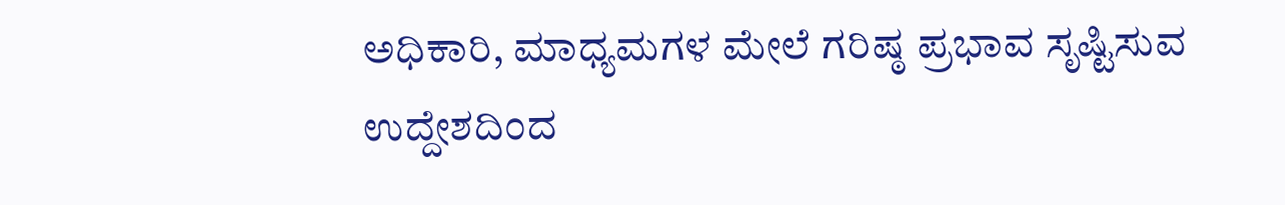ಅಧಿಕಾರಿ, ಮಾಧ್ಯಮಗಳ ಮೇಲೆ ಗರಿಷ್ಠ ಪ್ರಭಾವ ಸೃಷ್ಟಿಸುವ ಉದ್ದೇಶದಿಂದ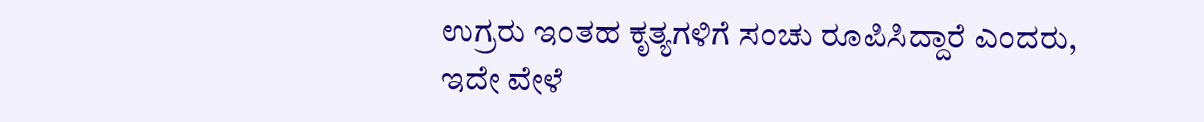ಉಗ್ರರು ಇಂತಹ ಕೃತ್ಯಗಳಿಗೆ ಸಂಚು ರೂಪಿಸಿದ್ದಾರೆ ಎಂದರು,
ಇದೇ ವೇಳೆ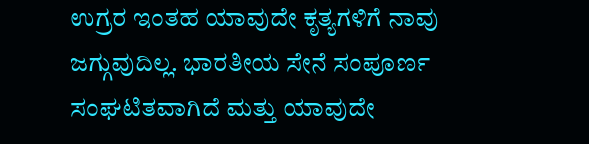ಉಗ್ರರ ಇಂತಹ ಯಾವುದೇ ಕೃತ್ಯಗಳಿಗೆ ನಾವು ಜಗ್ಗುವುದಿಲ್ಲ. ಭಾರತೀಯ ಸೇನೆ ಸಂಪೂರ್ಣ ಸಂಘಟಿತವಾಗಿದೆ ಮತ್ತು ಯಾವುದೇ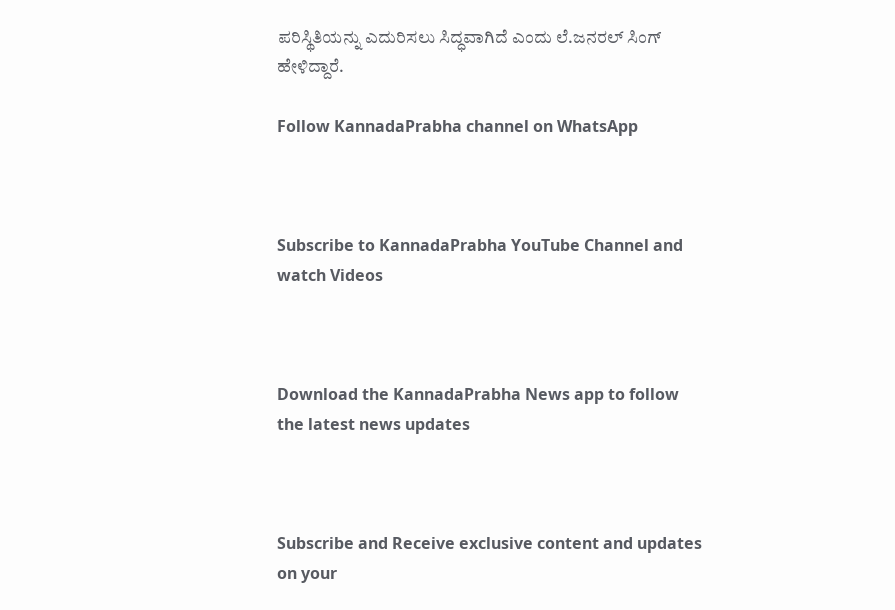ಪರಿಸ್ಥಿತಿಯನ್ನು ಎದುರಿಸಲು ಸಿದ್ಧವಾಗಿದೆ ಎಂದು ಲೆ.ಜನರಲ್ ಸಿಂಗ್ ಹೇಳಿದ್ದಾರೆ.

Follow KannadaPrabha channel on WhatsApp



Subscribe to KannadaPrabha YouTube Channel and watch Videos



Download the KannadaPrabha News app to follow the latest news updates



Subscribe and Receive exclusive content and updates on your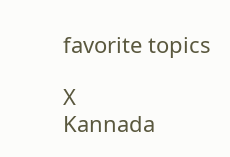favorite topics

X
Kannada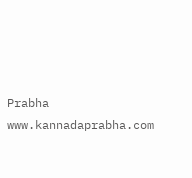Prabha
www.kannadaprabha.com